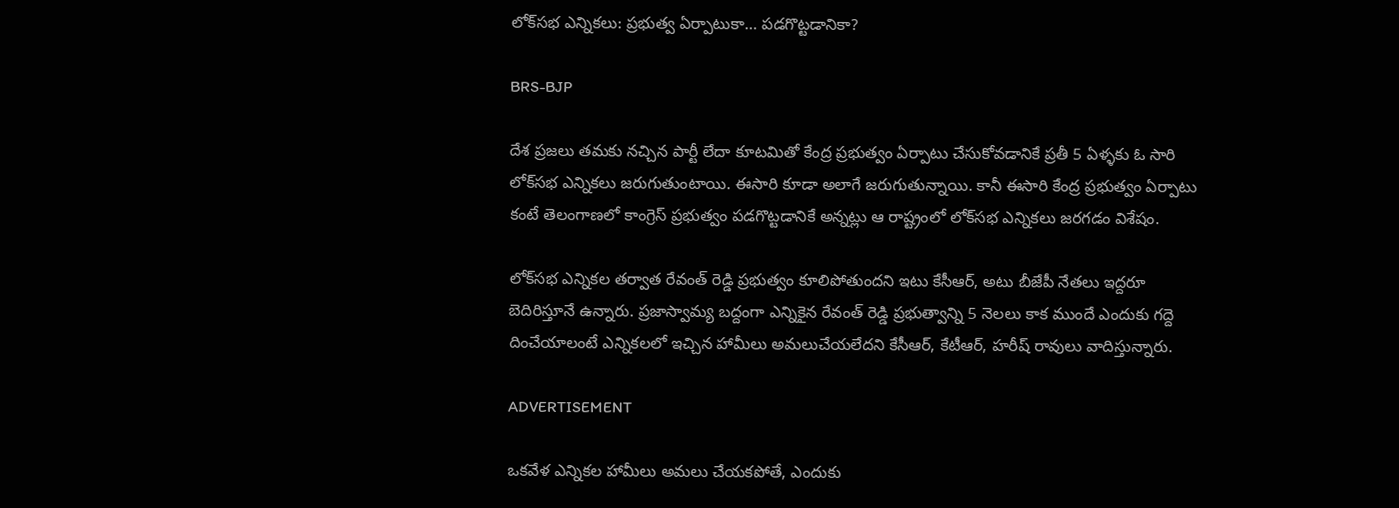లోక్‌సభ ఎన్నికలు: ప్రభుత్వ ఏర్పాటుకా… పడగొట్టడానికా?

BRS-BJP

దేశ ప్రజలు తమకు నచ్చిన పార్టీ లేదా కూటమితో కేంద్ర ప్రభుత్వం ఏర్పాటు చేసుకోవడానికే ప్రతీ 5 ఏళ్ళకు ఓ సారి లోక్‌సభ ఎన్నికలు జరుగుతుంటాయి. ఈసారి కూడా అలాగే జరుగుతున్నాయి. కానీ ఈసారి కేంద్ర ప్రభుత్వం ఏర్పాటు కంటే తెలంగాణలో కాంగ్రెస్‌ ప్రభుత్వం పడగొట్టడానికే అన్నట్లు ఆ రాష్ట్రంలో లోక్‌సభ ఎన్నికలు జరగడం విశేషం.

లోక్‌సభ ఎన్నికల తర్వాత రేవంత్‌ రెడ్డి ప్రభుత్వం కూలిపోతుందని ఇటు కేసీఆర్‌, అటు బీజేపీ నేతలు ఇద్దరూ బెదిరిస్తూనే ఉన్నారు. ప్రజాస్వామ్య బద్దంగా ఎన్నికైన రేవంత్‌ రెడ్డి ప్రభుత్వాన్ని 5 నెలలు కాక ముందే ఎందుకు గద్దె దించేయాలంటే ఎన్నికలలో ఇచ్చిన హామీలు అమలుచేయలేదని కేసీఆర్‌, కేటీఆర్‌, హరీష్ రావులు వాదిస్తున్నారు.

ADVERTISEMENT

ఒకవేళ ఎన్నికల హామీలు అమలు చేయకపోతే, ఎందుకు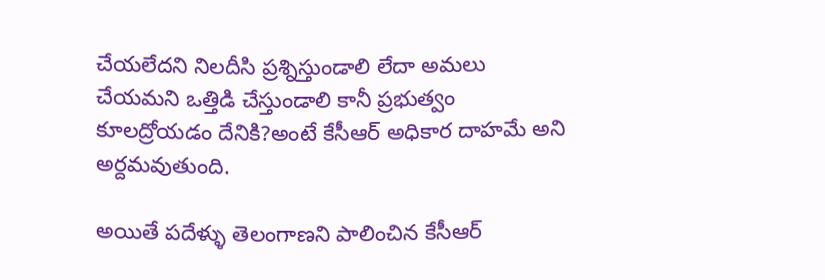చేయలేదని నిలదీసి ప్రశ్నిస్తుండాలి లేదా అమలు చేయమని ఒత్తిడి చేస్తుండాలి కానీ ప్రభుత్వం కూలద్రోయడం దేనికి?అంటే కేసీఆర్‌ అధికార దాహమే అని అర్దమవుతుంది.

అయితే పదేళ్ళు తెలంగాణని పాలించిన కేసీఆర్‌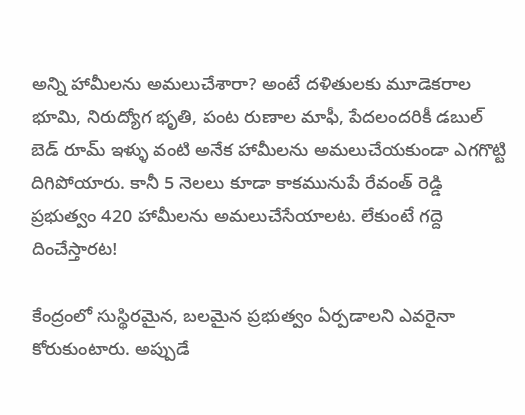అన్ని హామీలను అమలుచేశారా? అంటే దళితులకు మూడెకరాల భూమి, నిరుద్యోగ భృతి, పంట రుణాల మాఫీ, పేదలందరికీ డబుల్ బెడ్ రూమ్ ఇళ్ళు వంటి అనేక హామీలను అమలుచేయకుండా ఎగగొట్టి దిగిపోయారు. కానీ 5 నెలలు కూడా కాకమునుపే రేవంత్‌ రెడ్డి ప్రభుత్వం 420 హామీలను అమలుచేసేయాలట. లేకుంటే గద్దె దించేస్తారట!

కేంద్రంలో సుస్థిరమైన, బలమైన ప్రభుత్వం ఏర్పడాలని ఎవరైనా కోరుకుంటారు. అప్పుడే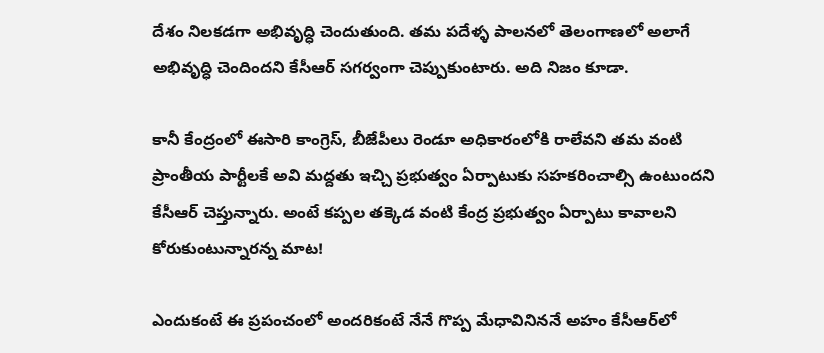దేశం నిలకడగా అభివృద్ధి చెందుతుంది. తమ పదేళ్ళ పాలనలో తెలంగాణలో అలాగే అభివృద్ధి చెందిందని కేసీఆర్‌ సగర్వంగా చెప్పుకుంటారు. అది నిజం కూడా.

కానీ కేంద్రంలో ఈసారి కాంగ్రెస్‌, బీజేపీలు రెండూ అధికారంలోకి రాలేవని తమ వంటి ప్రాంతీయ పార్టీలకే అవి మద్దతు ఇచ్చి ప్రభుత్వం ఏర్పాటుకు సహకరించాల్సి ఉంటుందని కేసీఆర్‌ చెప్తున్నారు. అంటే కప్పల తక్కెడ వంటి కేంద్ర ప్రభుత్వం ఏర్పాటు కావాలని కోరుకుంటున్నారన్న మాట!

ఎందుకంటే ఈ ప్రపంచంలో అందరికంటే నేనే గొప్ప మేధావినిననే అహం కేసీఆర్‌లో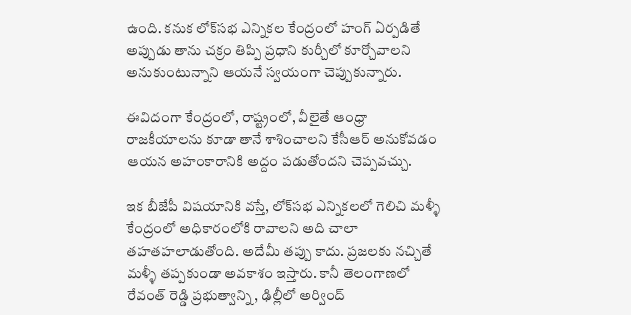ఉంది. కనుక లోక్‌సభ ఎన్నికల కేంద్రంలో హంగ్ ఏర్పడితే అప్పుడు తాను చక్రం తిప్పి ప్రధాని కుర్చీలో కూర్చోవాలని అనుకుంటున్నాని ఆయనే స్వయంగా చెప్పుకున్నారు.

ఈవిదంగా కేంద్రంలో, రాష్ట్రంలో, వీలైతే ఆంధ్రా రాజకీయాలను కూడా తానే శాశించాలని కేసీఆర్‌ అనుకోవడం ఆయన అహంకారానికి అద్దం పడుతోందని చెప్పవచ్చు.

ఇక బీజేపీ విషయానికి వస్తే, లోక్‌సభ ఎన్నికలలో గెలిచి మళ్ళీ కేంద్రంలో అధికారంలోకి రావాలని అది చాలా తహతహలాడుతోంది. అదేమీ తప్పు కాదు. ప్రజలకు నచ్చితే మళ్ళీ తప్పకుండా అవకాశం ఇస్తారు. కానీ తెలంగాణలో రేవంత్‌ రెడ్డి ప్రభుత్వాన్ని, ఢిల్లీలో అర్వింద్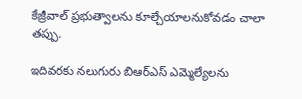కేజ్రీవాల్‌ ప్రభుత్వాలను కూల్చేయాలనుకోవడం చాలా తప్పు.

ఇదివరకు నలుగురు బిఆర్ఎస్ ఎమ్మెల్యేలను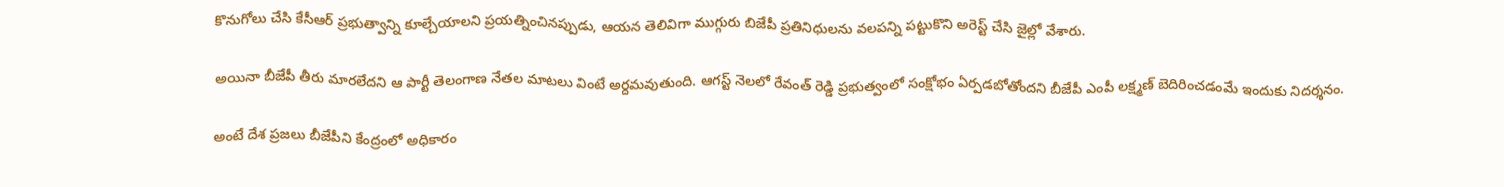కొనుగోలు చేసి కేసీఆర్‌ ప్రభుత్వాన్ని కూల్చేయాలని ప్రయత్నించినప్పుడు, ఆయన తెలివిగా ముగ్గురు బి‌జేపీ ప్రతినిధులను వలపన్ని పట్టుకొని అరెస్ట్ చేసి జైల్లో వేశారు.

అయినా బీజేపీ తీరు మారలేదని ఆ పార్టీ తెలంగాణ నేతల మాటలు వింటే అర్దమవుతుంది. ఆగస్ట్ నెలలో రేవంత్‌ రెడ్డి ప్రభుత్వంలో సంక్షోభం ఏర్పడబోతోందని బీజేపీ ఎంపీ లక్ష్మణ్ బెదిరించడంమే ఇందుకు నిదర్శనం.

అంటే దేశ ప్రజలు బీజేపీని కేంద్రంలో అధికారం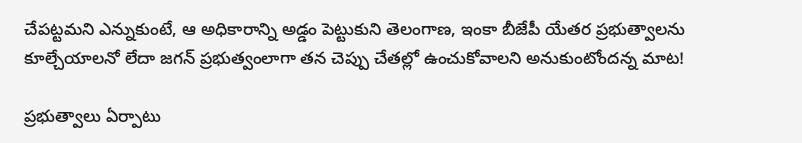చేపట్టమని ఎన్నుకుంటే, ఆ అధికారాన్ని అడ్డం పెట్టుకుని తెలంగాణ, ఇంకా బీజేపీ యేతర ప్రభుత్వాలను కూల్చేయాలనో లేదా జగన్‌ ప్రభుత్వంలాగా తన చెప్పు చేతల్లో ఉంచుకోవాలని అనుకుంటోందన్న మాట!

ప్రభుత్వాలు ఏర్పాటు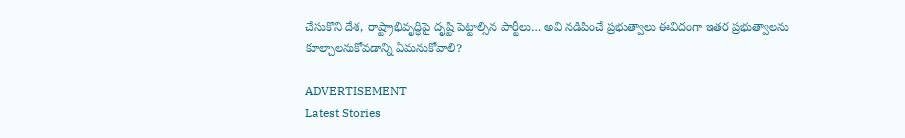చేసుకొని దేశ, రాష్ట్రాభివృద్ధిపై దృష్టి పెట్టాల్సిన పార్టీలు… అవి నడిపించే ప్రభుత్వాలు ఈవిదంగా ఇతర ప్రభుత్వాలను కూల్చాలనుకోవడాన్ని ఏమనుకోవాలి?

ADVERTISEMENT
Latest Stories